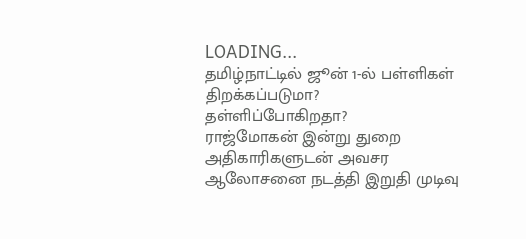LOADING...
தமிழ்நாட்டில் ஜூன் 1-ல் பள்ளிகள் திறக்கப்படுமா? தள்ளிப்போகிறதா?
ராஜ்மோகன் இன்று துறை அதிகாரிகளுடன் அவசர ஆலோசனை நடத்தி இறுதி முடிவு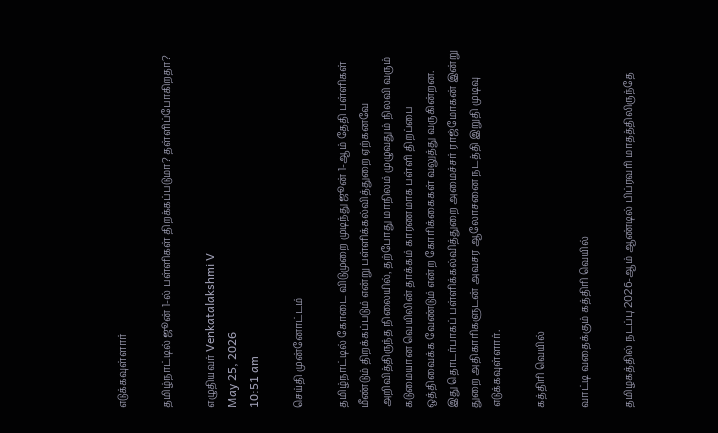எடுக்கவுள்ளார்

தமிழ்நாட்டில் ஜூன் 1-ல் பள்ளிகள் திறக்கப்படுமா? தள்ளிப்போகிறதா?

எழுதியவர் Venkatalakshmi V
May 25, 2026
10:51 am

செய்தி முன்னோட்டம்

தமிழ்நாட்டில் கோடை விடுமுறை முடிந்து ஜூன் 1-ஆம் தேதி பள்ளிகள் மீண்டும் திறக்கப்படும் என்று பள்ளிக்கல்வித்துறை ஏற்கனவே அறிவித்திருந்த நிலையில், தற்போது மாநிலம் முழுவதும் நிலவி வரும் கடுமையான வெயிலின் தாக்கம் காரணமாக பள்ளி திறப்பை ஒத்திவைக்க வேண்டும் என்ற கோரிக்கைகள் வலுத்து வருகின்றன. இது தொடர்பாகப் பள்ளிக்கல்வித்துறை அமைச்சர் ராஜ்மோகன் இன்று துறை அதிகாரிகளுடன் அவசர ஆலோசனை நடத்தி இறுதி முடிவு எடுக்கவுள்ளார்.

கத்திரி வெயில்

வாட்டி வதைக்கும் கத்திரி வெயில்

தமிழகத்தில் நடப்பு 2026-ஆம் ஆண்டில் பிப்ரவரி மாதத்திலிருந்தே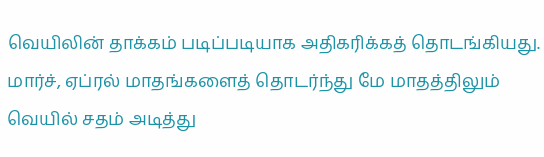வெயிலின் தாக்கம் படிப்படியாக அதிகரிக்கத் தொடங்கியது. மார்ச், ஏப்ரல் மாதங்களைத் தொடர்ந்து மே மாதத்திலும் வெயில் சதம் அடித்து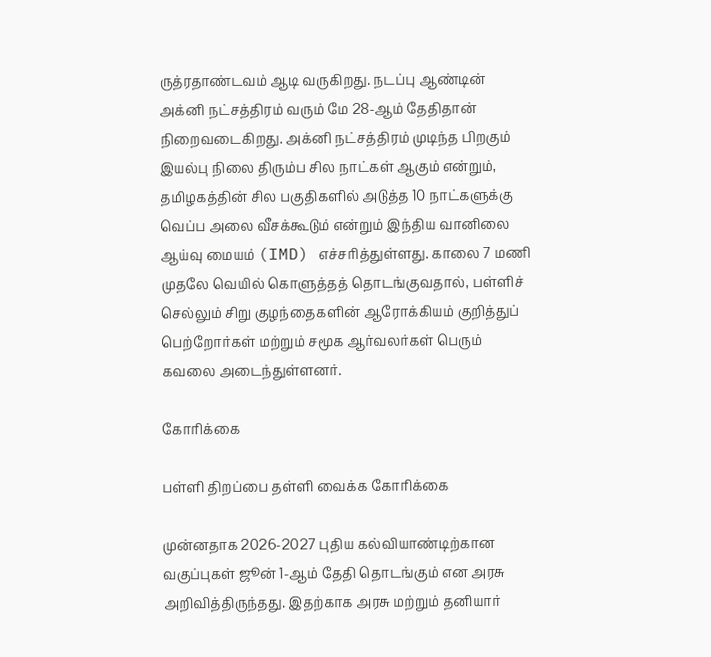ருத்ரதாண்டவம் ஆடி வருகிறது. நடப்பு ஆண்டின் அக்னி நட்சத்திரம் வரும் மே 28-ஆம் தேதிதான் நிறைவடைகிறது. அக்னி நட்சத்திரம் முடிந்த பிறகும் இயல்பு நிலை திரும்ப சில நாட்கள் ஆகும் என்றும், தமிழகத்தின் சில பகுதிகளில் அடுத்த 10 நாட்களுக்கு வெப்ப அலை வீசக்கூடும் என்றும் இந்திய வானிலை ஆய்வு மையம் (IMD) எச்சரித்துள்ளது. காலை 7 மணி முதலே வெயில் கொளுத்தத் தொடங்குவதால், பள்ளிச் செல்லும் சிறு குழந்தைகளின் ஆரோக்கியம் குறித்துப் பெற்றோர்கள் மற்றும் சமூக ஆர்வலர்கள் பெரும் கவலை அடைந்துள்ளனர்.

கோரிக்கை

பள்ளி திறப்பை தள்ளி வைக்க கோரிக்கை

முன்னதாக 2026-2027 புதிய கல்வியாண்டிற்கான வகுப்புகள் ஜூன் 1-ஆம் தேதி தொடங்கும் என அரசு அறிவித்திருந்தது. இதற்காக அரசு மற்றும் தனியார்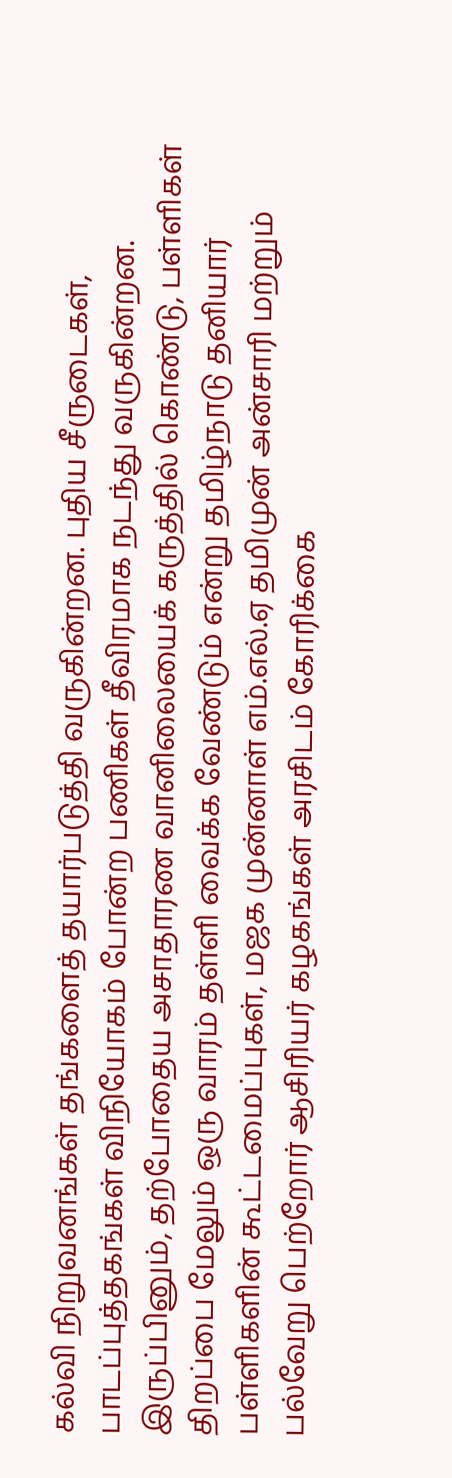கல்வி நிறுவனங்கள் தங்களைத் தயார்படுத்தி வருகின்றன. புதிய சீருடைகள், பாடப்புத்தகங்கள் விநியோகம் போன்ற பணிகள் தீவிரமாக நடந்து வருகின்றன. இருப்பினும், தற்போதைய அசாதாரண வானிலையைக் கருத்தில் கொண்டு, பள்ளிகள் திறப்பை மேலும் ஒரு வாரம் தள்ளி வைக்க வேண்டும் என்று தமிழ்நாடு தனியார் பள்ளிகளின் கூட்டமைப்புகள், மஜக முன்னாள் எம்.எல்.ஏ தமிமுன் அன்சாரி மற்றும் பல்வேறு பெற்றோர் ஆசிரியர் கழகங்கள் அரசிடம் கோரிக்கை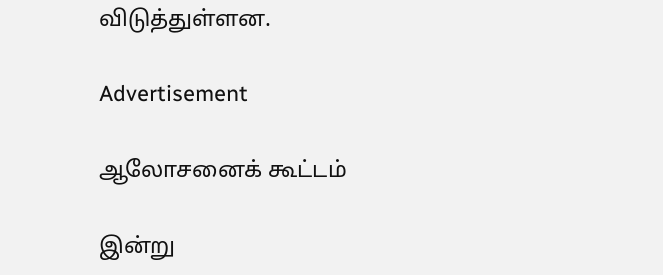விடுத்துள்ளன.

Advertisement

ஆலோசனைக் கூட்டம்

இன்று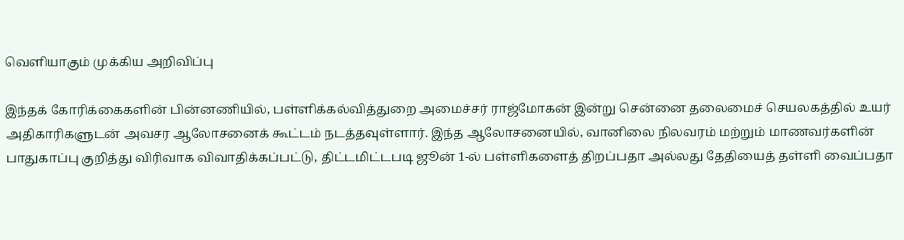வெளியாகும் முக்கிய அறிவிப்பு

இந்தக் கோரிக்கைகளின் பின்னணியில், பள்ளிக்கல்வித்துறை அமைச்சர் ராஜ்மோகன் இன்று சென்னை தலைமைச் செயலகத்தில் உயர் அதிகாரிகளுடன் அவசர ஆலோசனைக் கூட்டம் நடத்தவுள்ளார். இந்த ஆலோசனையில், வானிலை நிலவரம் மற்றும் மாணவர்களின் பாதுகாப்பு குறித்து விரிவாக விவாதிக்கப்பட்டு, திட்டமிட்டபடி ஜூன் 1-ல் பள்ளிகளைத் திறப்பதா அல்லது தேதியைத் தள்ளி வைப்பதா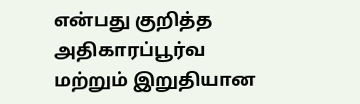என்பது குறித்த அதிகாரப்பூர்வ மற்றும் இறுதியான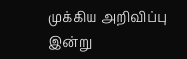முக்கிய அறிவிப்பு இன்று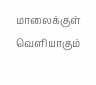மாலைக்குள் வெளியாகும்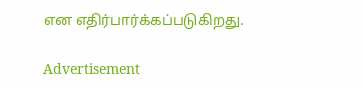என எதிர்பார்க்கப்படுகிறது.

Advertisement